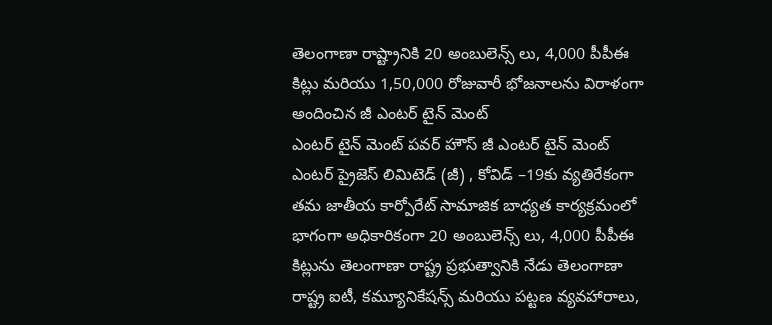తెలంగాణా రాష్ట్రానికి 20 అంబులెన్స్ లు, 4,000 పీపీఈ కిట్లు మరియు 1,50,000 రోజువారీ భోజనాలను విరాళంగా అందించిన జీ ఎంటర్ టైన్ మెంట్
ఎంటర్ టైన్ మెంట్ పవర్ హౌస్ జీ ఎంటర్ టైన్ మెంట్ ఎంటర్ ప్రైజెస్ లిమిటెడ్ (జీ) , కోవిడ్ –19కు వ్యతిరేకంగా తమ జాతీయ కార్పోరేట్ సామాజిక బాధ్యత కార్యక్రమంలో భాగంగా అధికారికంగా 20 అంబులెన్స్ లు, 4,000 పీపీఈ కిట్లును తెలంగాణా రాష్ట్ర ప్రభుత్వానికి నేడు తెలంగాణా రాష్ట్ర ఐటీ, కమ్యూనికేషన్స్ మరియు పట్టణ వ్యవహారాలు,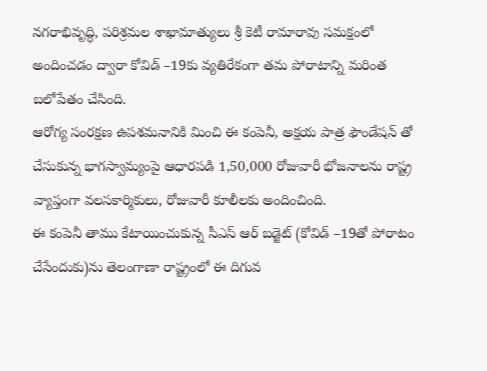నగరాభివృద్ధి, పరిశ్రమల శాఖామాత్యులు శ్రీ కెటీ రామారావు సమక్షంలో అందించడం ద్వారా కోవిడ్ –19కు వ్యతిరేకంగా తమ పోరాటాన్ని మరింత బలోపేతం చేసింది.
ఆరోగ్య సంరక్షణ ఉపశమనానికి మించి ఈ కంపెనీ, అక్షయ పాత్ర ఫౌండేషన్ తో చేసుకున్న భాగస్వామ్యంపై ఆధారపడి 1,50,000 రోజువారీ భోజనాలను రాష్ట్ర వ్యాప్తంగా వలసకార్మికులు, రోజువారీ కూలీలకు అందించింది.
ఈ కంపెనీ తాము కేటాయించుకున్న సీఎస్ ఆర్ బడ్జెట్ (కోవిడ్ –19తో పోరాటం చేసేందుకు)ను తెలంగాణా రాష్ట్రంలో ఈ దిగువ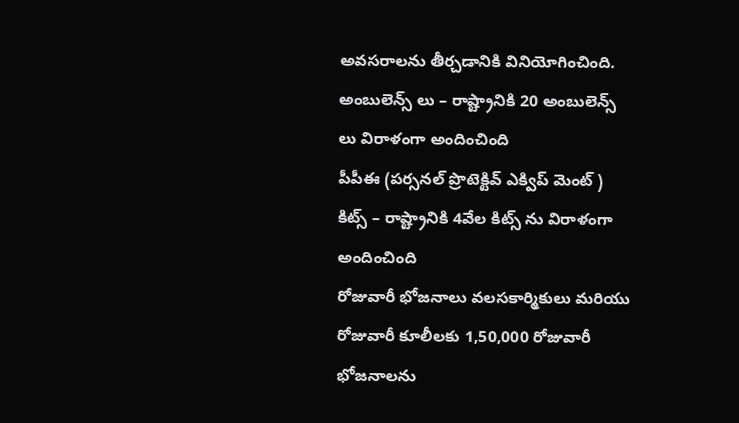అవసరాలను తీర్చడానికి వినియోగించింది.
అంబులెన్స్ లు – రాష్ట్రానికి 20 అంబులెన్స్ లు విరాళంగా అందించింది
పీపీఈ (పర్సనల్ ప్రొటెక్టివ్ ఎక్విప్ మెంట్ ) కిట్స్ – రాష్ట్రానికి 4వేల కిట్స్ ను విరాళంగా అందించింది
రోజువారీ భోజనాలు వలసకార్మికులు మరియు రోజువారీ కూలీలకు 1,50,000 రోజువారీ భోజనాలను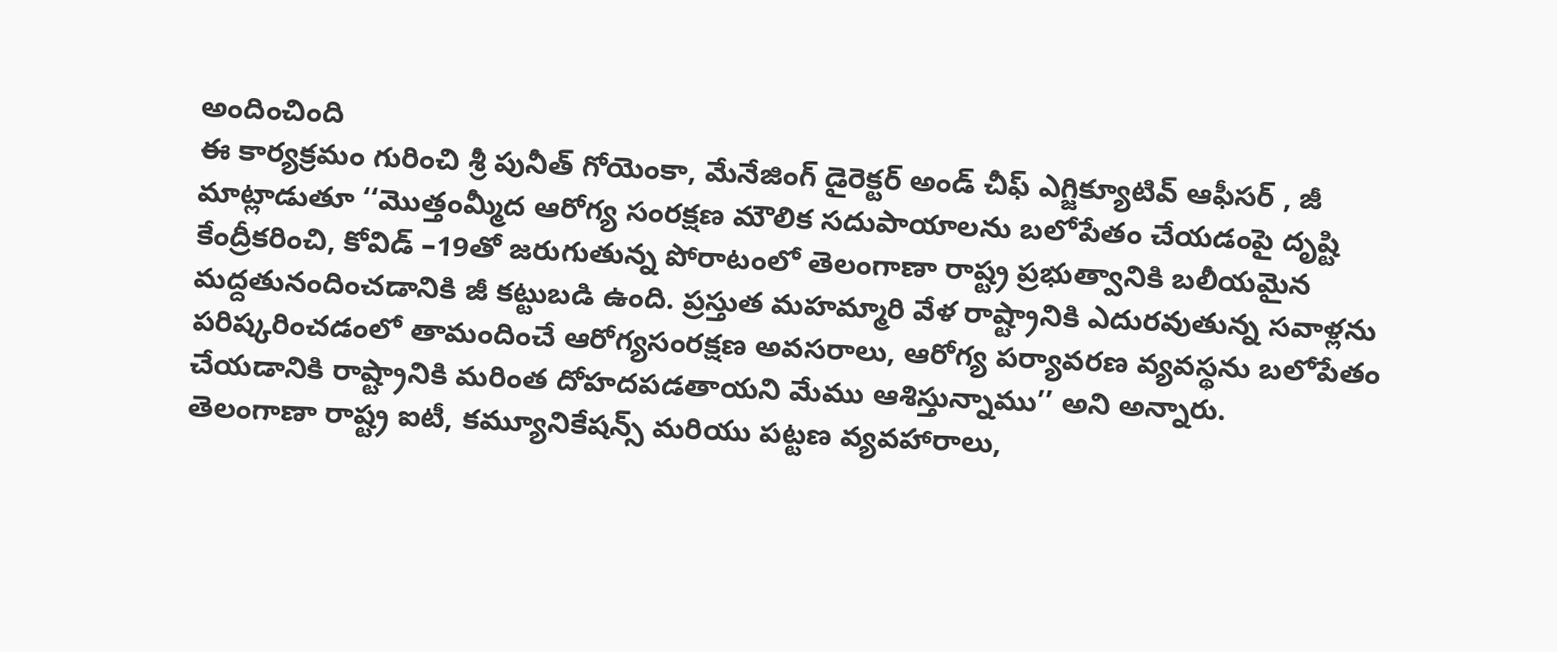అందించింది
ఈ కార్యక్రమం గురించి శ్రీ పునీత్ గోయెంకా, మేనేజింగ్ డైరెక్టర్ అండ్ చీఫ్ ఎగ్జిక్యూటివ్ ఆఫీసర్ , జీ మాట్లాడుతూ ‘‘మొత్తంమ్మీద ఆరోగ్య సంరక్షణ మౌలిక సదుపాయాలను బలోపేతం చేయడంపై దృష్టి కేంద్రీకరించి, కోవిడ్ –19తో జరుగుతున్న పోరాటంలో తెలంగాణా రాష్ట్ర ప్రభుత్వానికి బలీయమైన మద్దతునందించడానికి జీ కట్టుబడి ఉంది. ప్రస్తుత మహమ్మారి వేళ రాష్ట్రానికి ఎదురవుతున్న సవాళ్లను పరిష్కరించడంలో తామందించే ఆరోగ్యసంరక్షణ అవసరాలు, ఆరోగ్య పర్యావరణ వ్యవస్థను బలోపేతం చేయడానికి రాష్ట్రానికి మరింత దోహదపడతాయని మేము ఆశిస్తున్నాము’’ అని అన్నారు.
తెలంగాణా రాష్ట్ర ఐటీ, కమ్యూనికేషన్స్ మరియు పట్టణ వ్యవహారాలు,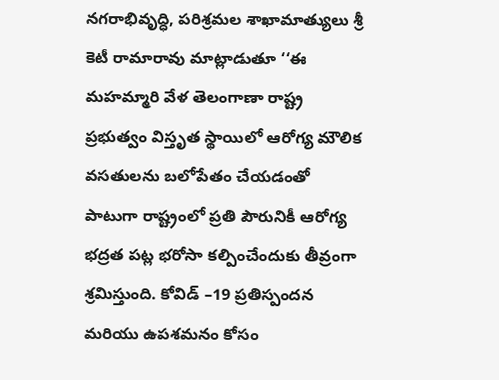నగరాభివృద్ధి, పరిశ్రమల శాఖామాత్యులు శ్రీ కెటీ రామారావు మాట్లాడుతూ ‘‘ఈ మహమ్మారి వేళ తెలంగాణా రాష్ట్ర ప్రభుత్వం విస్తృత స్థాయిలో ఆరోగ్య మౌలిక వసతులను బలోపేతం చేయడంతో పాటుగా రాష్ట్రంలో ప్రతి పౌరునికీ ఆరోగ్య భద్రత పట్ల భరోసా కల్పించేందుకు తీవ్రంగా శ్రమిస్తుంది. కోవిడ్ –19 ప్రతిస్పందన మరియు ఉపశమనం కోసం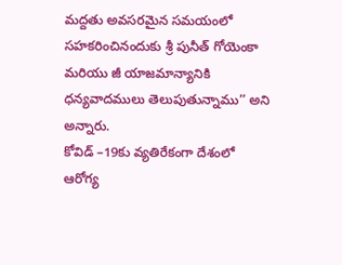మద్దతు అవసరమైన సమయంలో సహకరించినందుకు శ్రీ పునీత్ గోయెంకా మరియు జీ యాజమాన్యానికి ధన్యవాదములు తెలుపుతున్నాము’’ అని అన్నారు.
కోవిడ్ –19కు వ్యతిరేకంగా దేశంలో ఆరోగ్య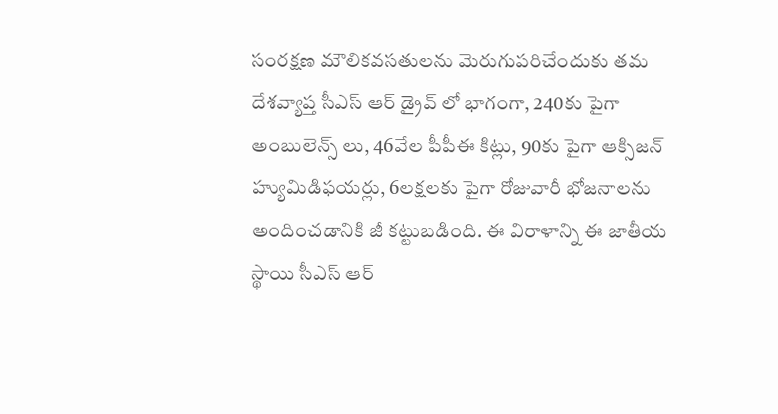సంరక్షణ మౌలికవసతులను మెరుగుపరిచేందుకు తమ దేశవ్యాప్త సీఎస్ ఆర్ డ్రైవ్ లో భాగంగా, 240కు పైగా అంబులెన్స్ లు, 46వేల పీపీఈ కిట్లు, 90కు పైగా ఆక్సిజన్ హ్యుమిడిఫయర్లు, 6లక్షలకు పైగా రోజువారీ భోజనాలను అందించడానికి జీ కట్టుబడింది. ఈ విరాళాన్ని ఈ జాతీయ స్థాయి సీఎస్ ఆర్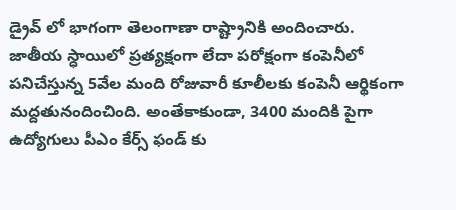డ్రైవ్ లో భాగంగా తెలంగాణా రాష్ట్రానికి అందించారు.
జాతీయ స్ధాయిలో ప్రత్యక్షంగా లేదా పరోక్షంగా కంపెనీలో పనిచేస్తున్న 5వేల మంది రోజువారీ కూలీలకు కంపెనీ ఆర్థికంగా మద్దతునందించింది. అంతేకాకుండా, 3400 మందికి పైగా ఉద్యోగులు పీఎం కేర్స్ ఫండ్ కు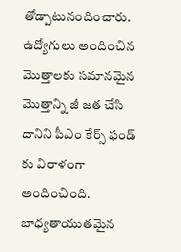తోడ్పాటునందించారు. ఉద్యోగులు అందించిన మొత్తాలకు సమానమైన మొత్తాన్ని జీ జత చేసి దానిని పీఎం కేర్స్ ఫండ్ కు విరాళంగా అందించింది.
బాధ్యతాయుతమైన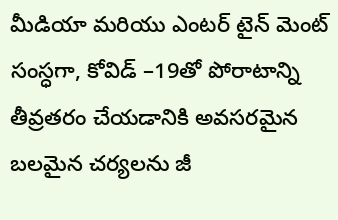మీడియా మరియు ఎంటర్ టైన్ మెంట్ సంస్ధగా, కోవిడ్ –19తో పోరాటాన్ని తీవ్రతరం చేయడానికి అవసరమైన బలమైన చర్యలను జీ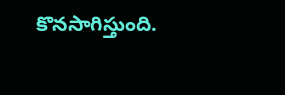కొనసాగిస్తుంది.